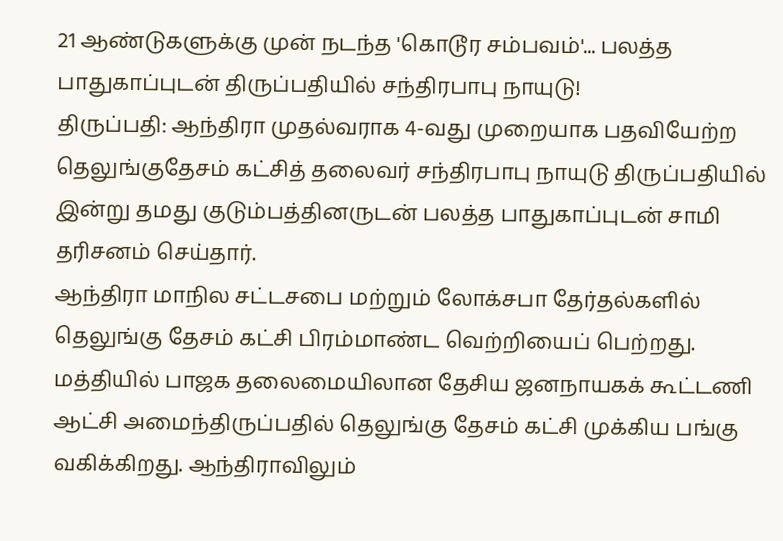21 ஆண்டுகளுக்கு முன் நடந்த 'கொடூர சம்பவம்'... பலத்த பாதுகாப்புடன் திருப்பதியில் சந்திரபாபு நாயுடு!
திருப்பதி: ஆந்திரா முதல்வராக 4-வது முறையாக பதவியேற்ற தெலுங்குதேசம் கட்சித் தலைவர் சந்திரபாபு நாயுடு திருப்பதியில் இன்று தமது குடும்பத்தினருடன் பலத்த பாதுகாப்புடன் சாமி தரிசனம் செய்தார்.
ஆந்திரா மாநில சட்டசபை மற்றும் லோக்சபா தேர்தல்களில் தெலுங்கு தேசம் கட்சி பிரம்மாண்ட வெற்றியைப் பெற்றது. மத்தியில் பாஜக தலைமையிலான தேசிய ஜனநாயகக் கூட்டணி ஆட்சி அமைந்திருப்பதில் தெலுங்கு தேசம் கட்சி முக்கிய பங்கு வகிக்கிறது. ஆந்திராவிலும்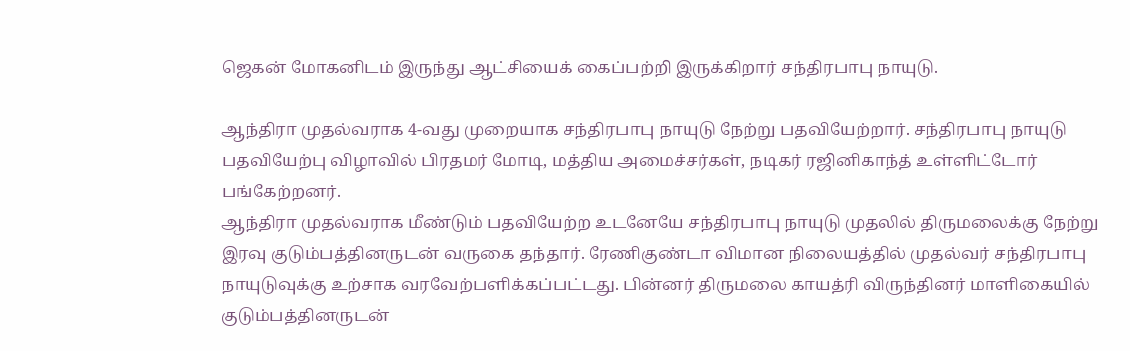ஜெகன் மோகனிடம் இருந்து ஆட்சியைக் கைப்பற்றி இருக்கிறார் சந்திரபாபு நாயுடு.

ஆந்திரா முதல்வராக 4-வது முறையாக சந்திரபாபு நாயுடு நேற்று பதவியேற்றார். சந்திரபாபு நாயுடு பதவியேற்பு விழாவில் பிரதமர் மோடி, மத்திய அமைச்சர்கள், நடிகர் ரஜினிகாந்த் உள்ளிட்டோர் பங்கேற்றனர்.
ஆந்திரா முதல்வராக மீண்டும் பதவியேற்ற உடனேயே சந்திரபாபு நாயுடு முதலில் திருமலைக்கு நேற்று இரவு குடும்பத்தினருடன் வருகை தந்தார். ரேணிகுண்டா விமான நிலையத்தில் முதல்வர் சந்திரபாபு நாயுடுவுக்கு உற்சாக வரவேற்பளிக்கப்பட்டது. பின்னர் திருமலை காயத்ரி விருந்தினர் மாளிகையில் குடும்பத்தினருடன்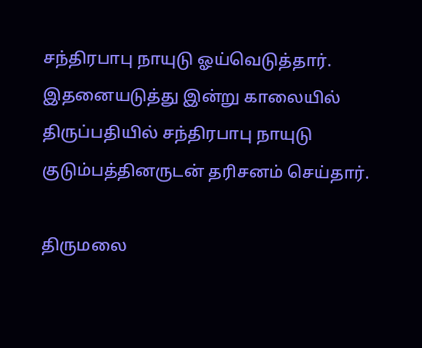சந்திரபாபு நாயுடு ஓய்வெடுத்தார்.
இதனையடுத்து இன்று காலையில் திருப்பதியில் சந்திரபாபு நாயுடு குடும்பத்தினருடன் தரிசனம் செய்தார்.

திருமலை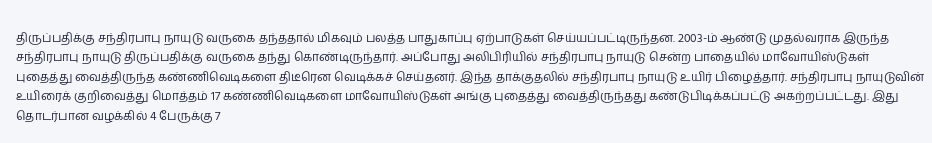திருப்பதிக்கு சந்திரபாபு நாயுடு வருகை தந்ததால் மிகவும் பலத்த பாதுகாப்பு ஏற்பாடுகள் செய்யப்பட்டிருந்தன. 2003-ம் ஆண்டு முதல்வராக இருந்த சந்திரபாபு நாயுடு திருப்பதிக்கு வருகை தந்து கொண்டிருந்தார். அப்போது அலிபிரியில் சந்திரபாபு நாயுடு சென்ற பாதையில் மாவோயிஸ்டுகள் புதைத்து வைத்திருந்த கண்ணிவெடிகளை திடீரென வெடிக்கச் செய்தனர். இந்த தாக்குதலில் சந்திரபாபு நாயுடு உயிர் பிழைத்தார். சந்திரபாபு நாயுடுவின் உயிரைக் குறிவைத்து மொத்தம் 17 கண்ணிவெடிகளை மாவோயிஸ்டுகள் அங்கு புதைத்து வைத்திருந்தது கண்டுபிடிக்கப்பட்டு அகற்றப்பட்டது. இது தொடர்பான வழக்கில் 4 பேருக்கு 7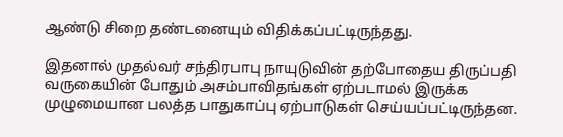ஆண்டு சிறை தண்டனையும் விதிக்கப்பட்டிருந்தது.

இதனால் முதல்வர் சந்திரபாபு நாயுடுவின் தற்போதைய திருப்பதி வருகையின் போதும் அசம்பாவிதங்கள் ஏற்படாமல் இருக்க முழுமையான பலத்த பாதுகாப்பு ஏற்பாடுகள் செய்யப்பட்டிருந்தன.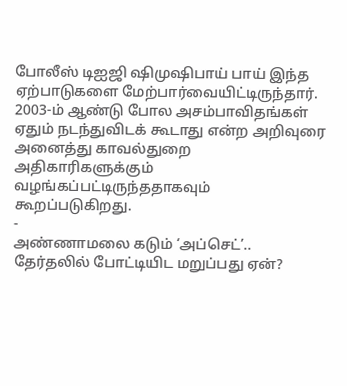போலீஸ் டிஐஜி ஷிமுஷிபாய் பாய் இந்த ஏற்பாடுகளை மேற்பார்வையிட்டிருந்தார். 2003-ம் ஆண்டு போல அசம்பாவிதங்கள் ஏதும் நடந்துவிடக் கூடாது என்ற அறிவுரை அனைத்து காவல்துறை அதிகாரிகளுக்கும் வழங்கப்பட்டிருந்ததாகவும் கூறப்படுகிறது.
-
அண்ணாமலை கடும் ‘அப்செட்’.. தேர்தலில் போட்டியிட மறுப்பது ஏன்?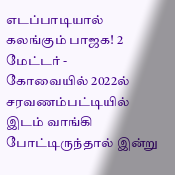எடப்பாடியால் கலங்கும் பாஜக! 2 மேட்டர் -
கோவையில் 2022ல் சரவணம்பட்டியில் இடம் வாங்கி போட்டிருந்தால் இன்று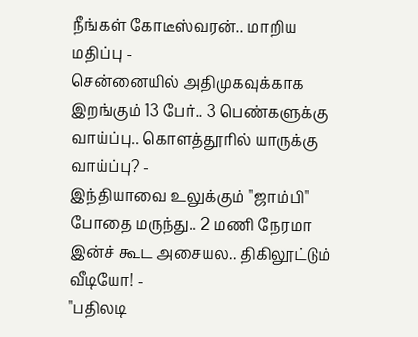நீங்கள் கோடீஸ்வரன்.. மாறிய மதிப்பு -
சென்னையில் அதிமுகவுக்காக இறங்கும் 13 பேர்.. 3 பெண்களுக்கு வாய்ப்பு.. கொளத்தூரில் யாருக்கு வாய்ப்பு? -
இந்தியாவை உலுக்கும் "ஜாம்பி" போதை மருந்து.. 2 மணி நேரமா இன்ச் கூட அசையல.. திகிலூட்டும் வீடியோ! -
"பதிலடி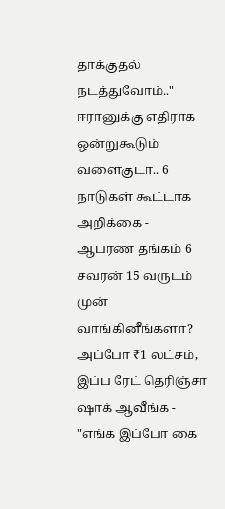தாக்குதல் நடத்துவோம்.." ஈரானுக்கு எதிராக ஒன்றுகூடும் வளைகுடா.. 6 நாடுகள் கூட்டாக அறிக்கை -
ஆபரண தங்கம் 6 சவரன் 15 வருடம் முன் வாங்கினீங்களா? அப்போ ₹1 லட்சம், இப்ப ரேட் தெரிஞ்சா ஷாக் ஆவீங்க -
"எங்க இப்போ கை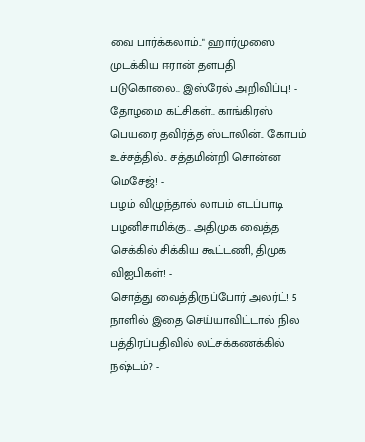வை பார்க்கலாம்.." ஹார்முஸை முடக்கிய ஈரான் தளபதி படுகொலை.. இஸ்ரேல் அறிவிப்பு! -
தோழமை கட்சிகள்.. காங்கிரஸ் பெயரை தவிர்த்த ஸ்டாலின்.. கோபம் உச்சத்தில்.. சத்தமின்றி சொன்ன மெசேஜ்! -
பழம் விழுந்தால் லாபம் எடப்பாடி பழனிசாமிக்கு.. அதிமுக வைத்த செக்கில் சிக்கிய கூட்டணி, திமுக விஐபிகள்! -
சொத்து வைத்திருப்போர் அலர்ட்! 5 நாளில் இதை செய்யாவிட்டால் நில பத்திரப்பதிவில் லட்சக்கணக்கில் நஷ்டம்? -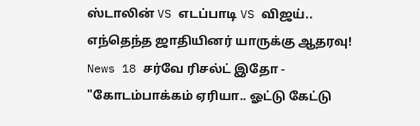ஸ்டாலின் VS எடப்பாடி VS விஜய்.. எந்தெந்த ஜாதியினர் யாருக்கு ஆதரவு! News 18 சர்வே ரிசல்ட் இதோ -
"கோடம்பாக்கம் ஏரியா.. ஓட்டு கேட்டு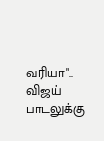வரியா".. விஜய் பாடலுக்கு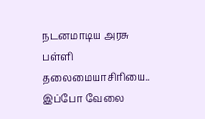நடனமாடிய அரசு பள்ளி தலைமையாசிரியை.. இப்போ வேலை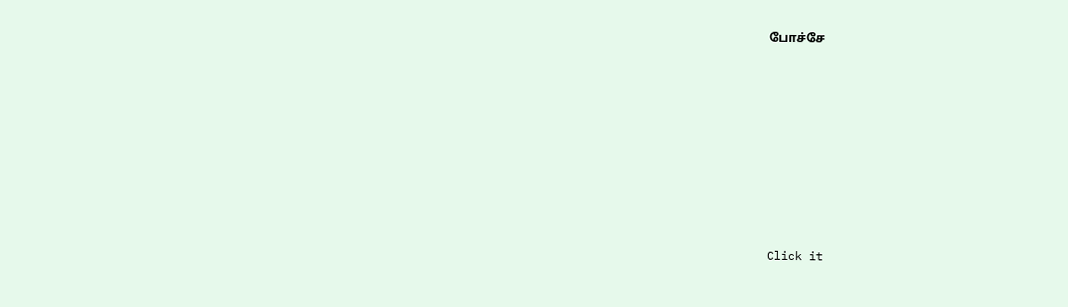போச்சே












Click it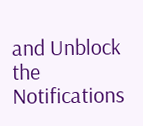and Unblock the Notifications